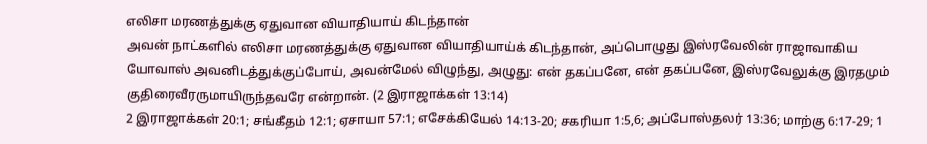எலிசா மரணத்துக்கு ஏதுவான வியாதியாய் கிடந்தான்
அவன் நாட்களில் எலிசா மரணத்துக்கு ஏதுவான வியாதியாய்க் கிடந்தான், அப்பொழுது இஸ்ரவேலின் ராஜாவாகிய யோவாஸ் அவனிடத்துக்குப்போய், அவன்மேல் விழுந்து, அழுது: என் தகப்பனே, என் தகப்பனே, இஸ்ரவேலுக்கு இரதமும் குதிரைவீரருமாயிருந்தவரே என்றான். (2 இராஜாக்கள் 13:14)
2 இராஜாக்கள் 20:1; சங்கீதம் 12:1; ஏசாயா 57:1; எசேக்கியேல் 14:13-20; சகரியா 1:5,6; அப்போஸ்தலர் 13:36; மாற்கு 6:17-29; 1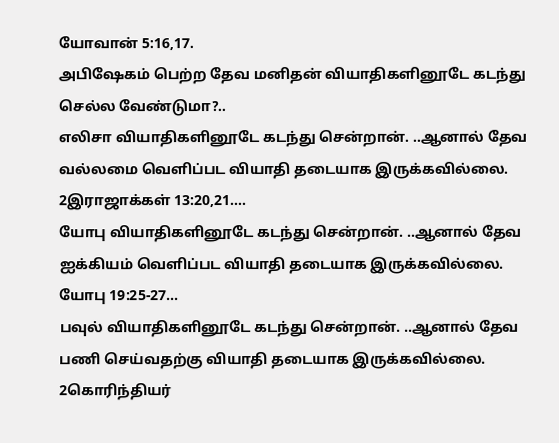யோவான் 5:16,17.
அபிஷேகம் பெற்ற தேவ மனிதன் வியாதிகளினூடே கடந்து செல்ல வேண்டுமா?..
எலிசா வியாதிகளினூடே கடந்து சென்றான். ..ஆனால் தேவ வல்லமை வெளிப்பட வியாதி தடையாக இருக்கவில்லை. 2இராஜாக்கள் 13:20,21….
யோபு வியாதிகளினூடே கடந்து சென்றான். ..ஆனால் தேவ ஐக்கியம் வெளிப்பட வியாதி தடையாக இருக்கவில்லை. யோபு 19:25-27…
பவுல் வியாதிகளினூடே கடந்து சென்றான். ..ஆனால் தேவ பணி செய்வதற்கு வியாதி தடையாக இருக்கவில்லை. 2கொரிந்தியர்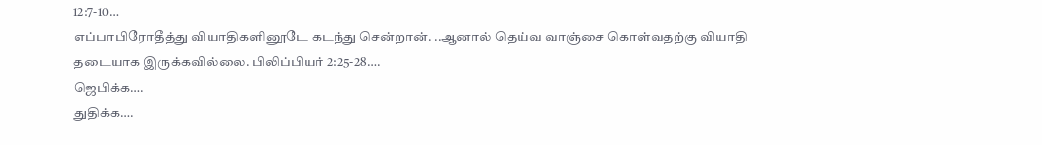12:7-10…
எப்பாபிரோதீத்து வியாதிகளினூடே கடந்து சென்றான். ..ஆனால் தெய்வ வாஞ்சை கொள்வதற்கு வியாதி தடையாக இருக்கவில்லை. பிலிப்பியர் 2:25-28….
ஜெபிக்க….
துதிக்க….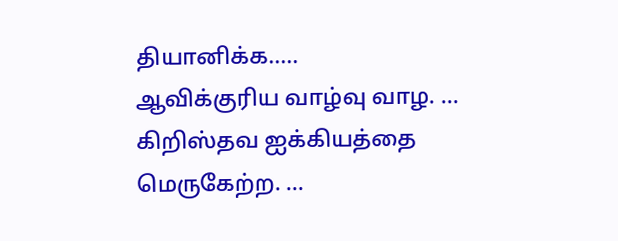தியானிக்க…..
ஆவிக்குரிய வாழ்வு வாழ. …
கிறிஸ்தவ ஐக்கியத்தை மெருகேற்ற. …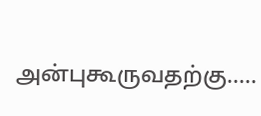அன்புகூருவதற்கு…..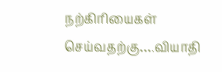நற்கிரியைகள் செய்வதற்கு….வியாதி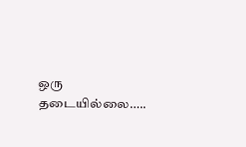ஒரு தடையில்லை…..